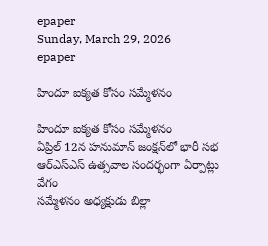epaper
Sunday, March 29, 2026
epaper

హిందూ ఐక్యత కోసం సమ్మేళనం

హిందూ ఐక్యత కోసం సమ్మేళనం
ఏప్రిల్ 12న హనుమాన్ జంక్షన్‌లో భారీ సభ
ఆర్ఎస్ఎస్ ఉత్సవాల సందర్భంగా ఏర్పాట్లు వేగం
సమ్మేళనం అధ్యక్షుడు బిల్లా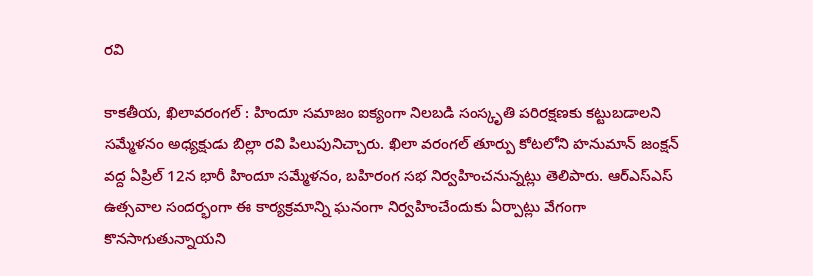రవి

కాకతీయ, ఖిలావరంగల్ : హిందూ సమాజం ఐక్యంగా నిలబడి సంస్కృతి పరిరక్షణకు కట్టుబడాలని సమ్మేళనం అధ్యక్షుడు బిల్లా రవి పిలుపునిచ్చారు. ఖిలా వరంగల్ తూర్పు కోటలోని హనుమాన్ జంక్షన్ వద్ద ఏప్రిల్ 12న భారీ హిందూ సమ్మేళనం, బహిరంగ సభ నిర్వహించనున్నట్లు తెలిపారు. ఆర్ఎస్ఎస్ ఉత్సవాల సందర్భంగా ఈ కార్యక్రమాన్ని ఘనంగా నిర్వహించేందుకు ఏర్పాట్లు వేగంగా కొనసాగుతున్నాయని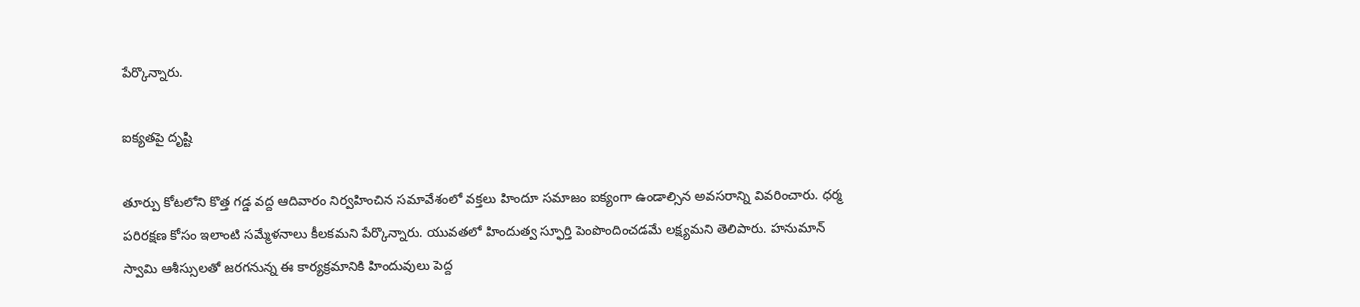పేర్కొన్నారు.

ఐక్యతపై దృష్టి

తూర్పు కోటలోని కొత్త గడ్డ వద్ద ఆదివారం నిర్వహించిన సమావేశంలో వక్తలు హిందూ సమాజం ఐక్యంగా ఉండాల్సిన అవసరాన్ని వివరించారు. ధర్మ పరిరక్షణ కోసం ఇలాంటి సమ్మేళనాలు కీలకమని పేర్కొన్నారు. యువతలో హిందుత్వ స్ఫూర్తి పెంపొందించడమే లక్ష్యమని తెలిపారు. హనుమాన్ స్వామి ఆశీస్సులతో జరగనున్న ఈ కార్యక్రమానికి హిందువులు పెద్ద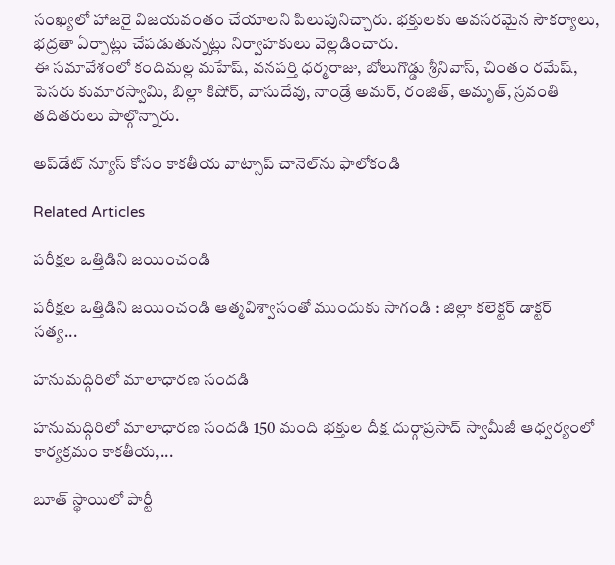సంఖ్యలో హాజరై విజయవంతం చేయాలని పిలుపునిచ్చారు. భక్తులకు అవసరమైన సౌకర్యాలు, భద్రతా ఏర్పాట్లు చేపడుతున్నట్లు నిర్వాహకులు వెల్లడించారు.
ఈ సమావేశంలో కందిమల్ల మహేష్, వనపర్తి ధర్మరాజు, బోలుగొడ్డు శ్రీనివాస్, చింతం రమేష్, పెసరు కుమారస్వామి, బిల్లా కిషోర్, వాసుదేవు, నాండ్రే అమర్, రంజిత్, అమృత్, స్రవంతి తదితరులు పాల్గొన్నారు.

అప్‌డేట్ న్యూస్ కోసం కాక‌తీయ వాట్సాప్ చానెల్‌ను ఫాలోకండి

Related Articles

పరీక్షల ఒత్తిడిని జయించండి

పరీక్షల ఒత్తిడిని జయించండి ఆత్మవిశ్వాసంతో ముందుకు సాగండి : జిల్లా కలెక్టర్ డాక్టర్ సత్య...

హనుమద్గిరిలో మాలాధారణ సందడి

హనుమద్గిరిలో మాలాధారణ సందడి 150 మంది భక్తుల దీక్ష దుర్గాప్రసాద్ స్వామీజీ ఆధ్వర్యంలో కార్యక్రమం కాకతీయ,...

బూత్ స్థాయిలో పార్టీ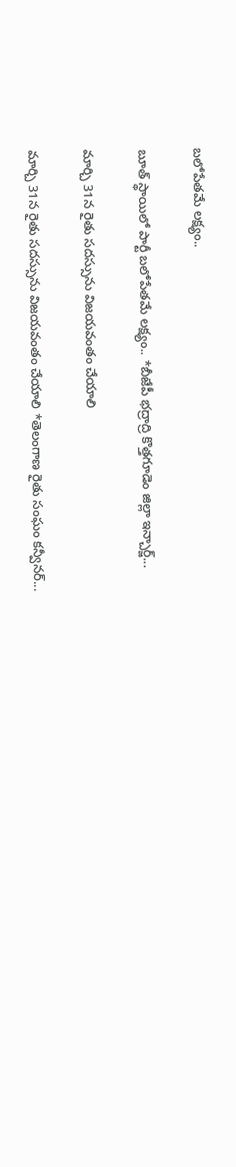బలోపేతమే లక్ష్యం..

బూత్ స్థాయిలో పార్టీ బలోపేతమే లక్ష్యం.. *బీజేపీ భద్రాద్రి కొత్తగూడెం జిల్లా ఇన్చార్జ్...

మార్చి 31న రైతు సదస్సును విజయవంతం చేయాలి

మార్చి 31న రైతు సదస్సును విజయవంతం చేయాలి *తెలంగాణ రైతు సంఘం కన్వీనర్...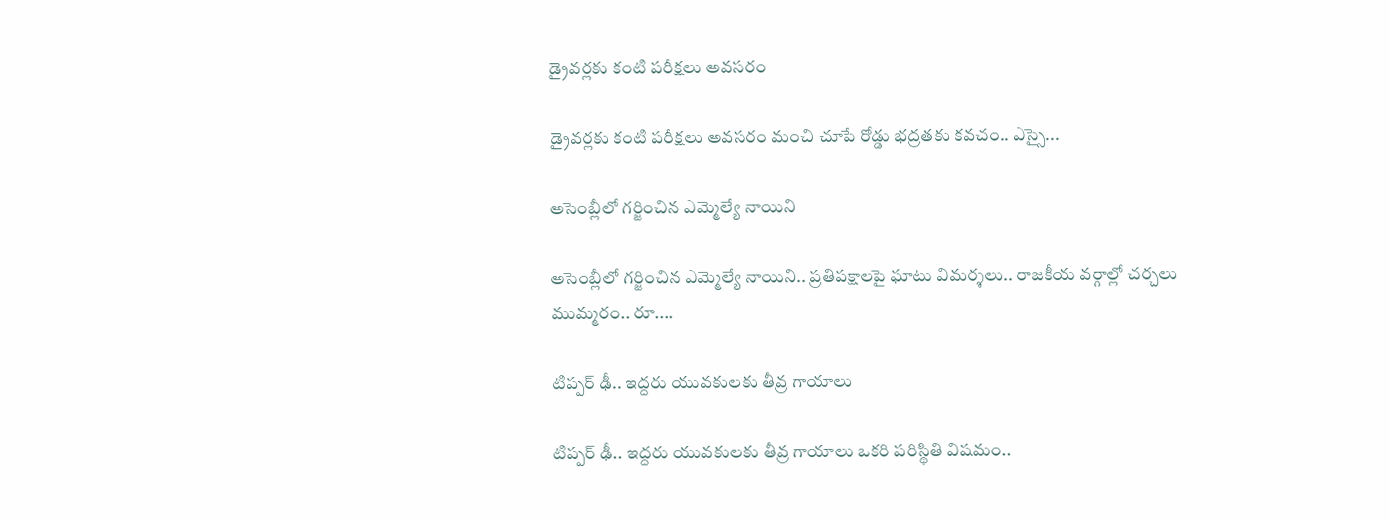డ్రైవర్లకు కంటి పరీక్షలు అవసరం

డ్రైవర్లకు కంటి పరీక్షలు అవసరం మంచి చూపే రోడ్డు భద్రతకు కవచం.. ఎస్సై...

అసెంబ్లీలో గర్జించిన ఎమ్మెల్యే నాయిని

అసెంబ్లీలో గర్జించిన ఎమ్మెల్యే నాయిని.. ప్రతిపక్షాలపై ఘాటు విమర్శలు.. రాజకీయ వర్గాల్లో చర్చలు ముమ్మరం.. రూ....

టిప్పర్ ఢీ.. ఇద్దరు యువకులకు తీవ్ర గాయాలు

టిప్పర్ ఢీ.. ఇద్దరు యువకులకు తీవ్ర గాయాలు ఒకరి పరిస్థితి విషమం..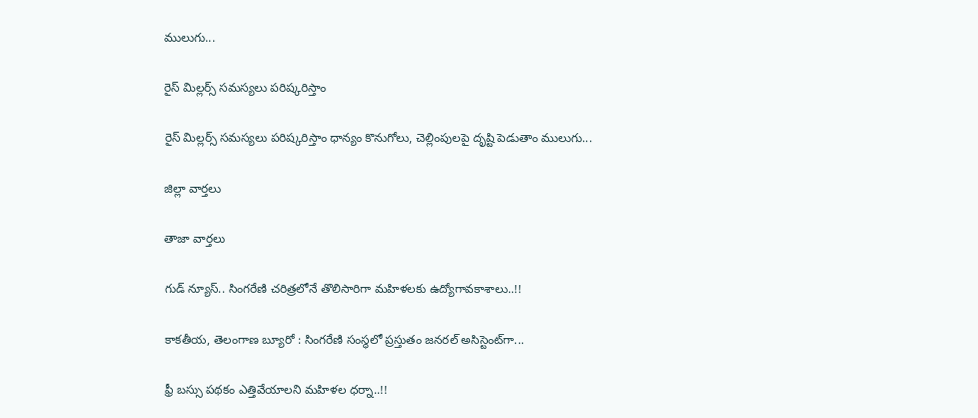ములుగు...

రైస్ మిల్లర్స్ సమస్యలు పరిష్కరిస్తాం

రైస్ మిల్లర్స్ సమస్యలు పరిష్కరిస్తాం ధాన్యం కొనుగోలు, చెల్లింపులపై దృష్టి పెడుతాం ములుగు...

జిల్లా వార్త‌లు

తాజా వార్త‌లు

గుడ్ న్యూస్.. సింగరేణి చరిత్రలోనే తొలిసారిగా మ‌హిళ‌ల‌కు ఉద్యోగావ‌కాశాలు..!!

కాక‌తీయ‌, తెలంగాణ బ్యూరో : సింగరేణి సంస్థలో ప్రస్తుతం జనరల్ అసిస్టెంట్‌గా...

ఫ్రీ బస్సు పథకం ఎత్తివేయాలని మహిళల ధర్నా..!!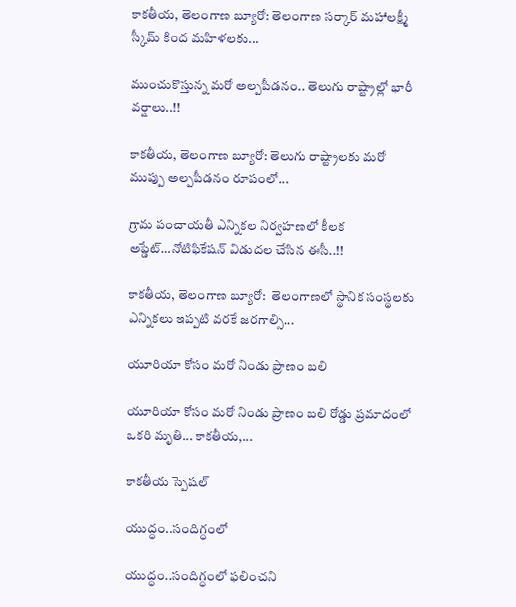కాకతీయ, తెలంగాణ బ్యూరో: తెలంగాణ సర్కార్ మహాలక్ష్మీ స్కీమ్ కింద మహిళలకు...

ముంచుకొస్తున్న మరో అల్పపీడనం.. తెలుగు రాష్ట్రాల్లో భారీ వర్షాలు..!!

కాకతీయ, తెలంగాణ బ్యూరో: తెలుగు రాష్ట్రాలకు మరో ముప్పు అల్పపీడనం రూపంలో...

గ్రామ పంచాయ‌తీ ఎన్నిక‌ల నిర్వ‌హ‌ణ‌లో కీల‌క అప్డేట్‌…నోటిఫికేషన్ విడుదల చేసిన ఈసీ..!!

కాకతీయ, తెలంగాణ బ్యూరో:  తెలంగాణలో స్థానిక సంస్థలకు ఎన్నికలు ఇప్పటి వరకే జరగాల్సి...

యూరియా కోసం మరో నిండు ప్రాణం బలి

యూరియా కోసం మరో నిండు ప్రాణం బలి రోడ్డు ప్రమాదంలో ఒకరి మృతి... కాకతీయ,...

కాక‌తీయ స్పెష‌ల్‌

యుద్ధం..సందిగ్ధంలో

యుద్ధం..సందిగ్ధంలో ఫ‌లించని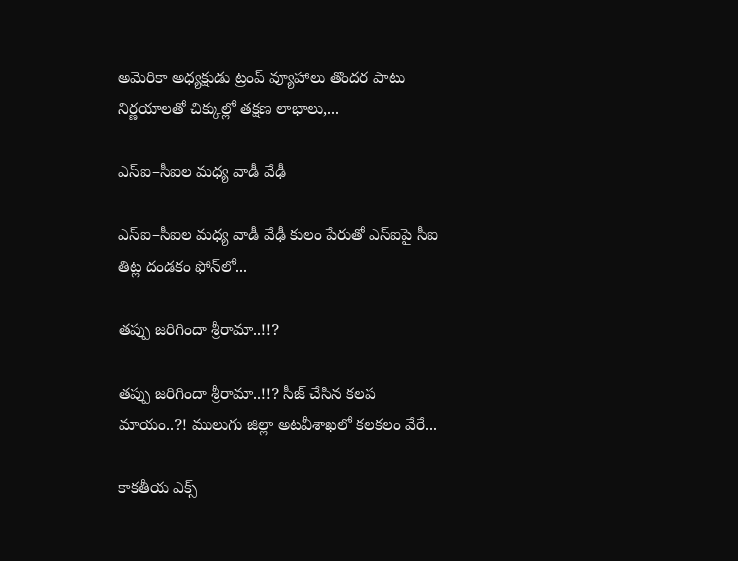అమెరికా అధ్య‌క్షుడు ట్రంప్ వ్యూహాలు తొంద‌ర పాటు నిర్ణ‌యాల‌తో చిక్కుల్లో తక్షణ లాభాలు,...

ఎస్ఐ–సీఐల మ‌ధ్య వాడీ వేఢీ

ఎస్ఐ–సీఐల మ‌ధ్య వాడీ వేఢీ కులం పేరుతో ఎస్ఐపై సీఐ తిట్ల దండ‌కం ఫోన్‌లో...

త‌ప్పు జ‌రిగిందా శ్రీరామా..!!?

త‌ప్పు జ‌రిగిందా శ్రీరామా..!!? సీజ్ చేసిన క‌ల‌ప‌ మాయం..?! ములుగు జిల్లా అట‌వీశాఖ‌లో క‌ల‌క‌లం వేరే...

కాక‌తీయ ఎక్స్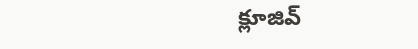క్లూజివ్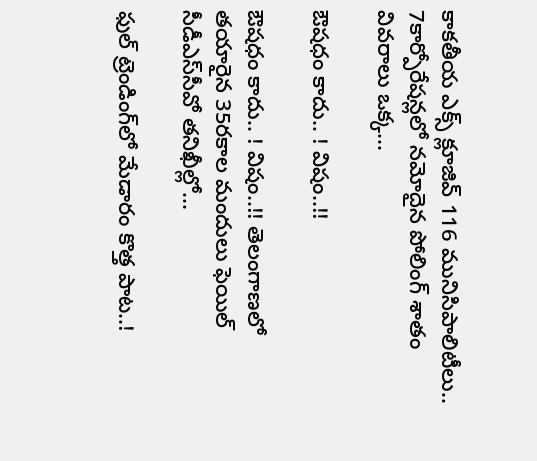కాక‌తీయ ఎక్స్ క్లూజివ్ 116 మునిసిపాలిటీలు.. 7కార్పోరేష‌న్ల‌లో న‌మోదైన పోలింగ్ శాతం వివ‌రాలు ఒక్క...

ఔష‌ధం కాదు.. ! విషం..!!

ఔష‌ధం కాదు.. ! విషం..!! తెలంగాణలో తయారైన 35ర‌కాల మందులు ఫెయిల్‌ సీడీఎస్‌సీవో తనిఖీల్లో...

ఫుల్ ట్రెండింగ్‌లో మేడారం కొత్త పాట..!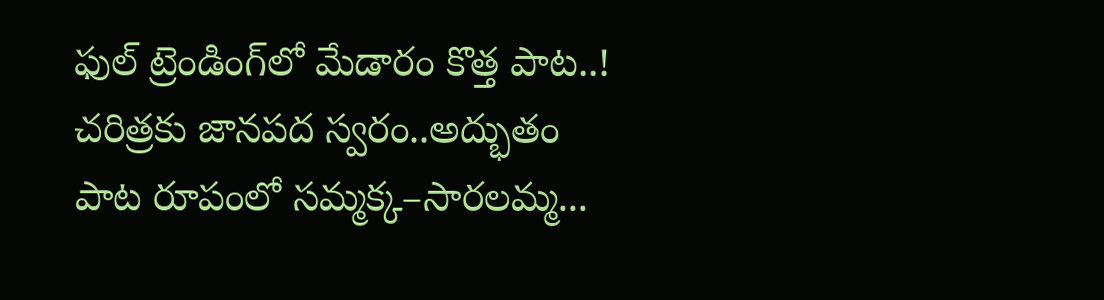ఫుల్ ట్రెండింగ్‌లో మేడారం కొత్త పాట..! చరిత్రకు జానపద స్వరం..అద్భుతం పాట రూపంలో సమ్మక్క–సారలమ్మ...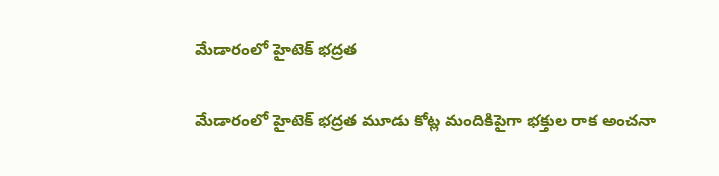మేడారంలో హైటెక్ భద్రత

మేడారంలో హైటెక్ భద్రత మూడు కోట్ల మందికిపైగా భక్తుల రాక అంచనా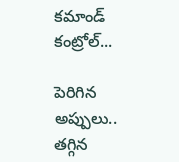కమాండ్ కంట్రోల్...

పెరిగిన అప్పులు.. తగ్గిన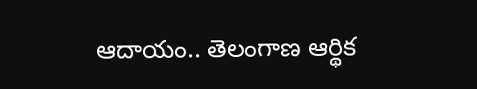ఆదాయం.. తెలంగాణ ఆర్థిక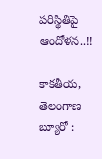పరిస్థితిపై ఆందోళన..!!

కాకతీయ, తెలంగాణ బ్యూరో :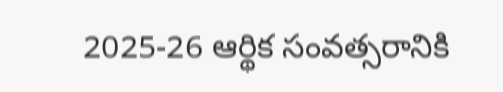2025-26 ఆర్థిక సంవత్సరానికి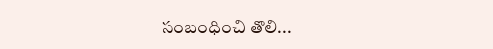సంబంధించి తొలి...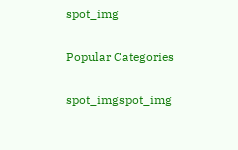spot_img

Popular Categories

spot_imgspot_img